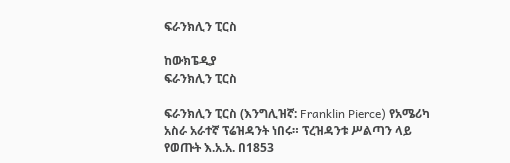ፍራንክሊን ፒርስ

ከውክፔዲያ
ፍራንክሊን ፒርስ

ፍራንክሊን ፒርስ (እንግሊዝኛ: Franklin Pierce) የአሜሪካ አስራ አራተኛ ፕሬዝዳንት ነበሩ። ፕረዝዳንቱ ሥልጣን ላይ የወጡት እ.አ.አ. በ1853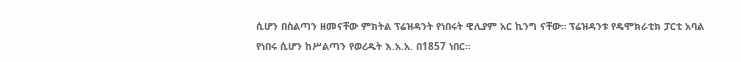ሲሆን በስልጣን ዘመናቸው ምክትል ፕሬዝዳንት የነበሩት ዊሊያም አር ኪንግ ናቸው። ፕሬዝዳንቱ የዴሞክራቲክ ፓርቲ አባል የነበሩ ሲሆን ከሥልጣን የወረዱት እ.አ.አ. በ1857 ነበር።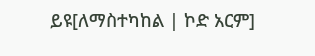ይዩ[ለማስተካከል | ኮድ አርም]